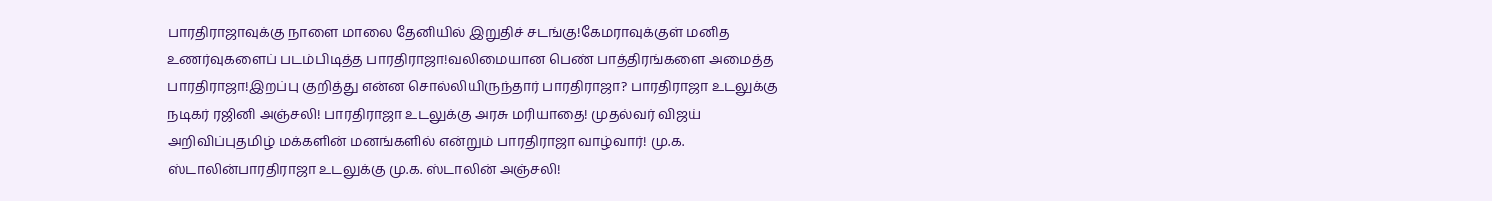பாரதிராஜாவுக்கு நாளை மாலை தேனியில் இறுதிச் சடங்கு!கேமராவுக்குள் மனித உணர்வுகளைப் படம்பிடித்த பாரதிராஜா!வலிமையான பெண் பாத்திரங்களை அமைத்த பாரதிராஜா!இறப்பு குறித்து என்ன சொல்லியிருந்தார் பாரதிராஜா? பாரதிராஜா உடலுக்கு நடிகர் ரஜினி அஞ்சலி! பாரதிராஜா உடலுக்கு அரசு மரியாதை! முதல்வர் விஜய் அறிவிப்புதமிழ் மக்களின் மனங்களில் என்றும் பாரதிராஜா வாழ்வார்! மு.க. ஸ்டாலின்பாரதிராஜா உடலுக்கு மு.க. ஸ்டாலின் அஞ்சலி!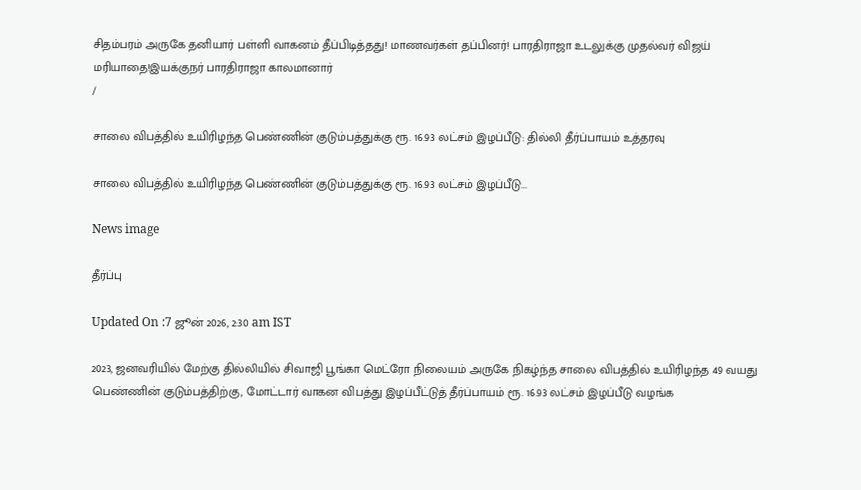சிதம்பரம் அருகே தனியார் பள்ளி வாகனம் தீப்பிடித்தது! மாணவர்கள் தப்பினர்! பாரதிராஜா உடலுக்கு முதல்வர் விஜய் மரியாதை!இயக்குநர் பாரதிராஜா காலமானார்
/

சாலை விபத்தில் உயிரிழந்த பெண்ணின் குடும்பத்துக்கு ரூ. 16.93 லட்சம் இழப்பீடு: தில்லி தீர்ப்பாயம் உத்தரவு

சாலை விபத்தில் உயிரிழந்த பெண்ணின் குடும்பத்துக்கு ரூ. 16.93 லட்சம் இழப்பீடு...

News image

தீர்ப்பு

Updated On :7 ஜூன் 2026, 2:30 am IST

2023, ஜனவரியில் மேற்கு தில்லியில் சிவாஜி பூங்கா மெட்ரோ நிலையம் அருகே நிகழ்ந்த சாலை விபத்தில் உயிரிழந்த 49 வயது பெண்ணின் குடும்பத்திற்கு, மோட்டார் வாகன விபத்து இழப்பீட்டுத் தீர்ப்பாயம் ரூ. 16.93 லட்சம் இழப்பீடு வழங்க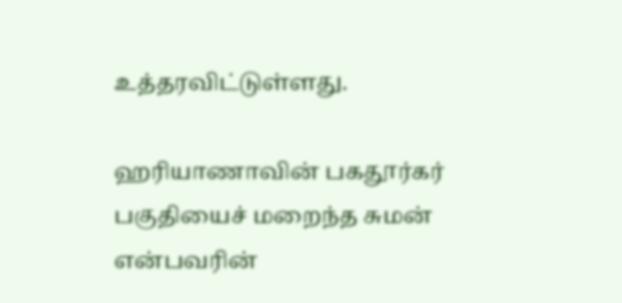உத்தரவிட்டுள்ளது.

ஹரியாணாவின் பகதூர்கர் பகுதியைச் மறைந்த சுமன் என்பவரின்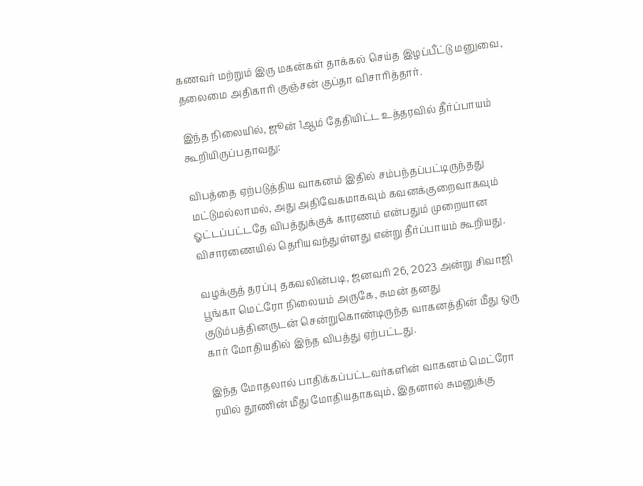கணவர் மற்றும் இரு மகன்கள் தாக்கல் செய்த இழப்பீட்டு மனுவை, தலைமை அதிகாரி குஞ்சன் குப்தா விசாரித்தார்.

இந்த நிலையில், ஜூன் 1ஆம் தேதியிட்ட உத்தரவில் தீர்ப்பாயம் கூறியிருப்பதாவது:

விபத்தை ஏற்படுத்திய வாகனம் இதில் சம்பந்தப்பட்டிருந்தது மட்டுமல்லாமல், அது அதிவேகமாகவும் கவனக்குறைவாகவும் ஓட்டப்பட்டதே விபத்துக்குக் காரணம் என்பதும் முறையான விசாரணையில் தெரியவந்துள்ளது என்று தீர்ப்பாயம் கூறியது.

வழக்குத் தரப்பு தகவலின்படி, ஜனவரி 26, 2023 அன்று சிவாஜி பூங்கா மெட்ரோ நிலையம் அருகே, சுமன் தனது குடும்பத்தினருடன் சென்றுகொண்டிருந்த வாகனத்தின் மீது ஒரு கார் மோதியதில் இந்த விபத்து ஏற்பட்டது.

இந்த மோதலால் பாதிக்கப்பட்டவர்களின் வாகனம் மெட்ரோ ரயில் தூணின் மீது மோதியதாகவும், இதனால் சுமனுக்கு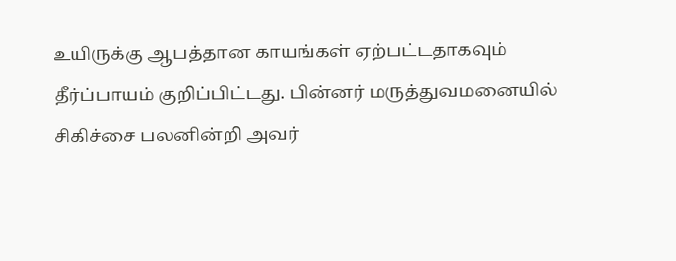உயிருக்கு ஆபத்தான காயங்கள் ஏற்பட்டதாகவும் தீர்ப்பாயம் குறிப்பிட்டது. பின்னர் மருத்துவமனையில் சிகிச்சை பலனின்றி அவர்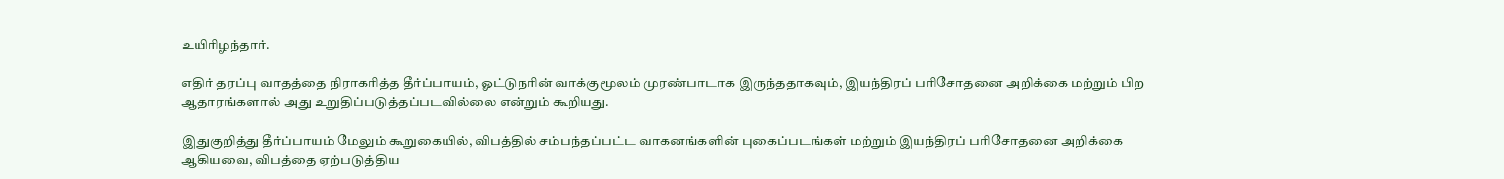உயிரிழந்தார்.

எதிர் தரப்பு வாதத்தை நிராகரித்த தீர்ப்பாயம், ஓட்டுநரின் வாக்குமூலம் முரண்பாடாக இருந்ததாகவும், இயந்திரப் பரிசோதனை அறிக்கை மற்றும் பிற ஆதாரங்களால் அது உறுதிப்படுத்தப்படவில்லை என்றும் கூறியது.

இதுகுறித்து தீர்ப்பாயம் மேலும் கூறுகையில், விபத்தில் சம்பந்தப்பட்ட வாகனங்களின் புகைப்படங்கள் மற்றும் இயந்திரப் பரிசோதனை அறிக்கை ஆகியவை, விபத்தை ஏற்படுத்திய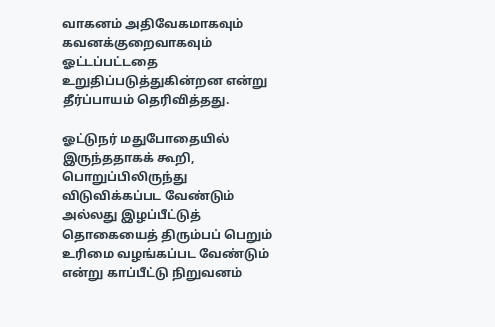வாகனம் அதிவேகமாகவும் கவனக்குறைவாகவும் ஓட்டப்பட்டதை உறுதிப்படுத்துகின்றன என்று தீர்ப்பாயம் தெரிவித்தது.

ஓட்டுநர் மதுபோதையில் இருந்ததாகக் கூறி, பொறுப்பிலிருந்து விடுவிக்கப்பட வேண்டும் அல்லது இழப்பீட்டுத் தொகையைத் திரும்பப் பெறும் உரிமை வழங்கப்பட வேண்டும் என்று காப்பீட்டு நிறுவனம்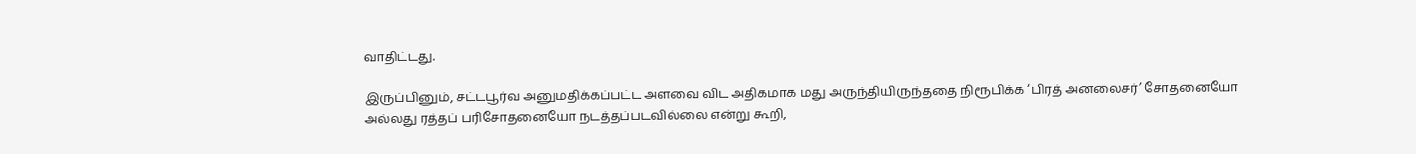வாதிட்டது.

இருப்பினும், சட்டபூர்வ அனுமதிக்கப்பட்ட அளவை விட அதிகமாக மது அருந்தியிருந்ததை நிரூபிக்க ‘பிரத் அனலைசர்’ சோதனையோ அல்லது ரத்தப் பரிசோதனையோ நடத்தப்படவில்லை என்று கூறி,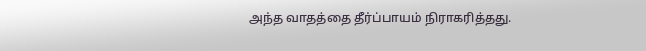அந்த வாதத்தை தீர்ப்பாயம் நிராகரித்தது.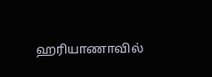ஹரியாணாவில்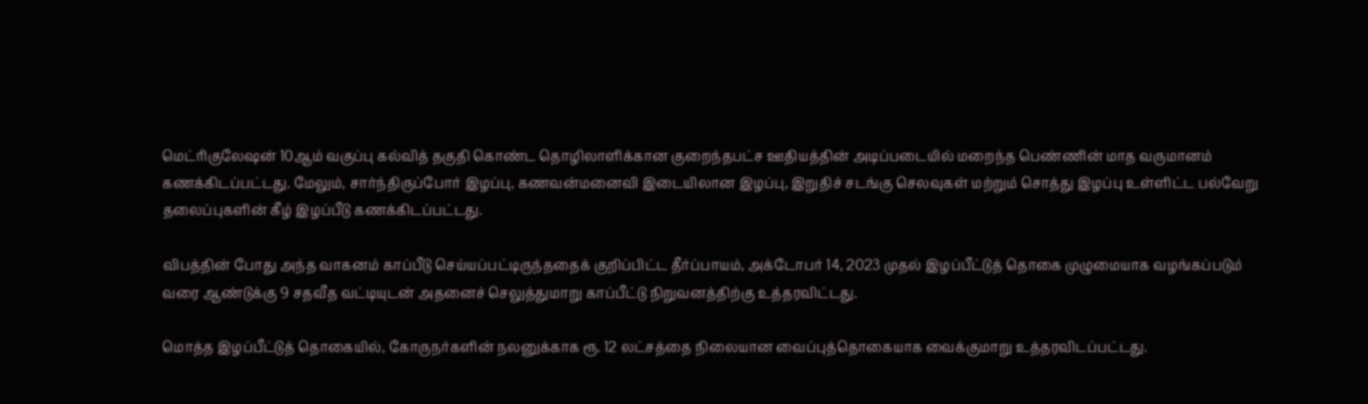மெட்ரிகுலேஷன் 10ஆம் வகுப்பு கல்வித் தகுதி கொண்ட தொழிலாளிக்கான குறைந்தபட்ச ஊதியத்தின் அடிப்படையில் மறைந்த பெண்ணின் மாத வருமானம் கணக்கிடப்பட்டது. மேலும், சார்ந்திருப்போர் இழப்பு, கணவன்மனைவி இடையிலான இழப்பு, இறுதிச் சடங்கு செலவுகள் மற்றும் சொத்து இழப்பு உள்ளிட்ட பல்வேறு தலைப்புகளின் கீழ் இழப்பீடு கணக்கிடப்பட்டது.

விபத்தின் போது அந்த வாகனம் காப்பீடு செய்யப்பட்டிருந்ததைக் குறிப்பிட்ட தீர்ப்பாயம், அக்டோபர் 14, 2023 முதல் இழப்பீட்டுத் தொகை முழுமையாக வழங்கப்படும் வரை ஆண்டுக்கு 9 சதவீத வட்டியுடன் அதனைச் செலுத்துமாறு காப்பீட்டு நிறுவனத்திற்கு உத்தரவிட்டது.

மொத்த இழப்பீட்டுத் தொகையில், கோருநர்களின் நலனுக்காக ரூ. 12 லட்சத்தை நிலையான வைப்புத்தொகையாக வைக்குமாறு உத்தரவிடப்பட்டது.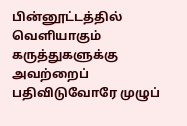பின்னூட்டத்தில் வெளியாகும் கருத்துகளுக்கு அவற்றைப் பதிவிடுவோரே முழுப்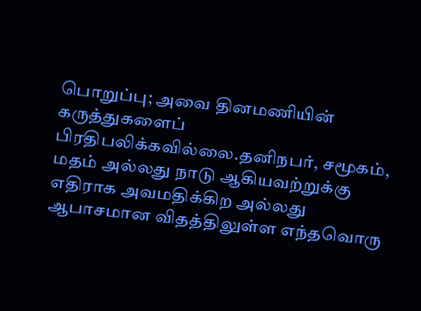பொறுப்பு; அவை தினமணியின் கருத்துகளைப் பிரதிபலிக்கவில்லை.தனிநபர், சமூகம், மதம் அல்லது நாடு ஆகியவற்றுக்கு எதிராக அவமதிக்கிற அல்லது ஆபாசமான விதத்திலுள்ள எந்தவொரு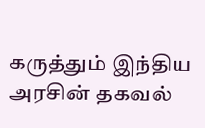கருத்தும் இந்திய அரசின் தகவல்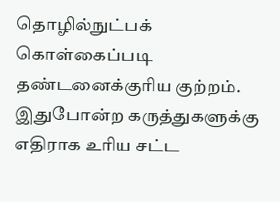தொழில்நுட்பக் கொள்கைப்படி தண்டனைக்குரிய குற்றம். இதுபோன்ற கருத்துகளுக்கு எதிராக உரிய சட்ட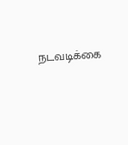நடவடிக்கை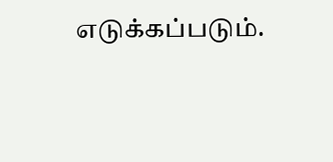எடுக்கப்படும்.